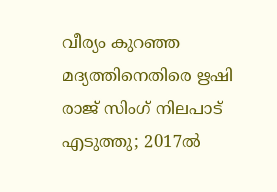വീര്യം കുറഞ്ഞ മദ്യത്തിനെതിരെ ഋഷി രാജ് സിംഗ് നിലപാട് എടുത്തു; 2017ൽ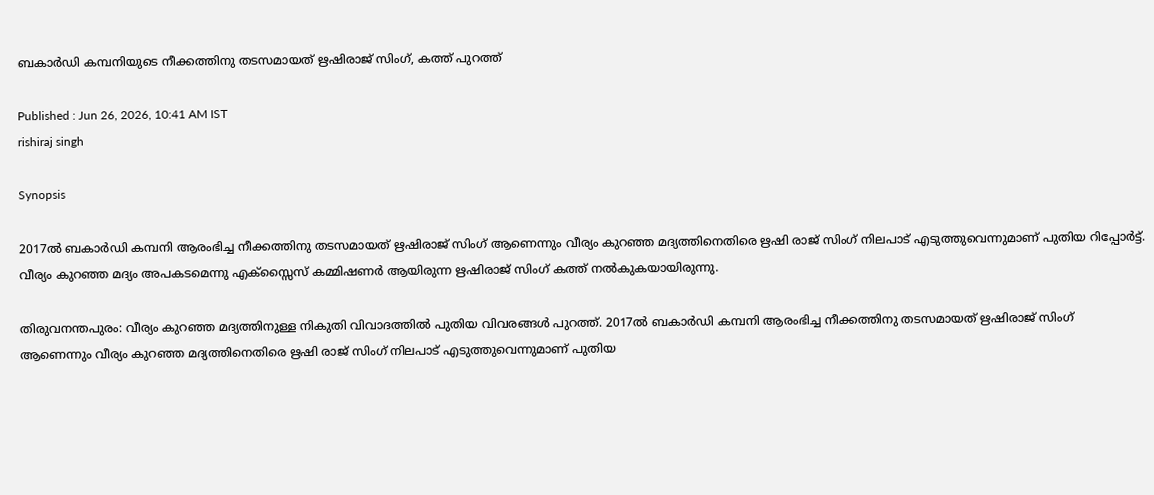ബകാർഡി കമ്പനിയുടെ നീക്കത്തിനു തടസമായത് ഋഷിരാജ് സിംഗ്, കത്ത് പുറത്ത്

Published : Jun 26, 2026, 10:41 AM IST
rishiraj singh

Synopsis

2017ൽ ബകാർഡി കമ്പനി ആരംഭിച്ച നീക്കത്തിനു തടസമായത് ഋഷിരാജ് സിംഗ് ആണെന്നും വീര്യം കുറഞ്ഞ മദ്യത്തിനെതിരെ ഋഷി രാജ് സിംഗ് നിലപാട് എടുത്തുവെന്നുമാണ് പുതിയ റിപ്പോർട്ട്. വീര്യം കുറഞ്ഞ മദ്യം അപകടമെന്നു എക്സ്സൈസ് കമ്മിഷണർ ആയിരുന്ന ഋഷിരാജ് സിംഗ് കത്ത് ‌നൽകുകയായിരുന്നു.

തിരുവനന്തപുരം: വീര്യം കുറഞ്ഞ മദ്യത്തിനുള്ള നികുതി വിവാദത്തിൽ പുതിയ വിവരങ്ങൾ പുറത്ത്. 2017ൽ ബകാർഡി കമ്പനി ആരംഭിച്ച നീക്കത്തിനു തടസമായത് ഋഷിരാജ് സിംഗ് ആണെന്നും വീര്യം കുറഞ്ഞ മദ്യത്തിനെതിരെ ഋഷി രാജ് സിംഗ് നിലപാട് എടുത്തുവെന്നുമാണ് പുതിയ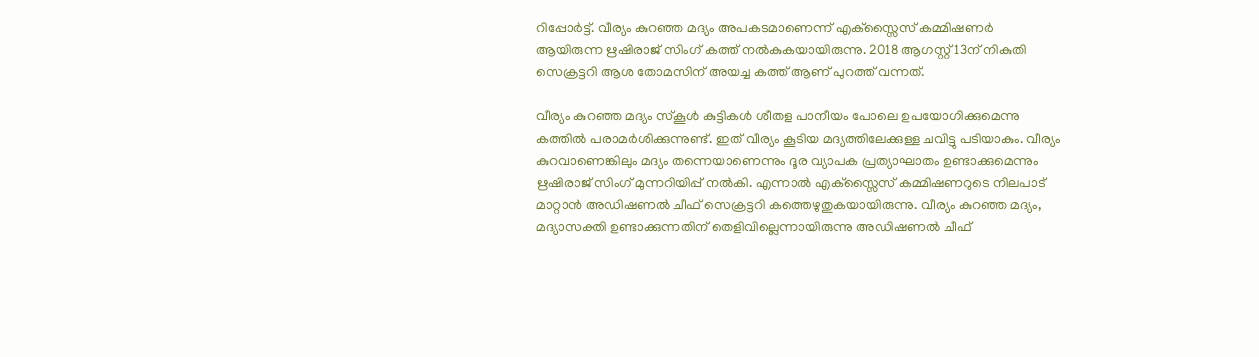റിപ്പോർട്ട്. വീര്യം കുറഞ്ഞ മദ്യം അപകടമാണെന്ന് എക്സ്സൈസ് കമ്മിഷണർ ആയിരുന്ന ഋഷിരാജ് സിംഗ് കത്ത് ‌നൽകുകയായിരുന്നു. 2018 ആഗസ്റ്റ് 13ന് നികുതി സെക്രട്ടറി ആശ തോമസിന് അയച്ച കത്ത് ആണ് പുറത്ത് വന്നത്.

വീര്യം കുറഞ്ഞ മദ്യം സ്കൂൾ കുട്ടികൾ ശീതള പാനീയം പോലെ ഉപയോഗിക്കുമെന്നു കത്തിൽ പരാമർശിക്കുന്നുണ്ട്. ഇത് വീര്യം കൂടിയ മദ്യത്തിലേക്കുള്ള ചവിട്ടു പടിയാകും. വീര്യം കുറവാണെങ്കിലും മദ്യം തന്നെയാണെന്നും ദൂര വ്യാപക പ്രത്യാഘാതം ഉണ്ടാക്കുമെന്നും ഋഷിരാജ് സിംഗ് മുന്നറിയിപ്പ് നൽകി. എന്നാൽ എക്സ്സൈസ് കമ്മിഷണറുടെ നിലപാട് മാറ്റാൻ അഡിഷണൽ ചീഫ് സെക്രട്ടറി കത്തെഴുതുകയായിരുന്നു. വീര്യം കുറഞ്ഞ മദ്യം, മദ്യാസക്തി ഉണ്ടാക്കുന്നതിന് തെളിവില്ലെന്നായിരുന്നു അഡിഷണൽ ചീഫ്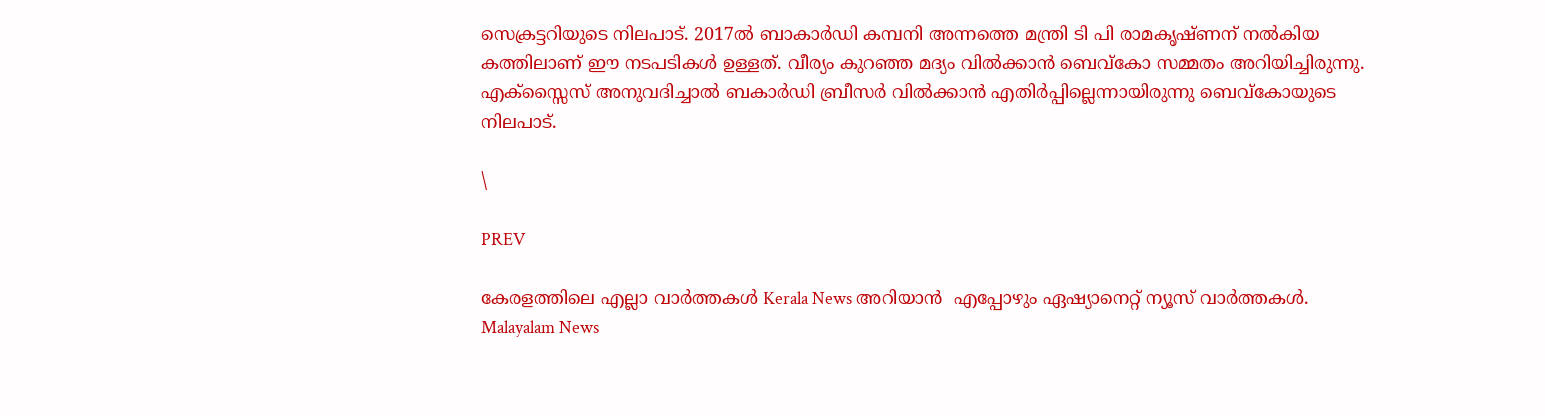സെക്രട്ടറിയുടെ നിലപാട്. 2017ൽ ബാകാർഡി കമ്പനി അന്നത്തെ മന്ത്രി ടി പി രാമകൃഷ്ണന് നൽകിയ കത്തിലാണ് ഈ നടപടികൾ ഉള്ളത്. വീര്യം കുറഞ്ഞ മദ്യം വിൽക്കാൻ ബെവ്‌കോ സമ്മതം അറിയിച്ചിരുന്നു. എക്സ്സൈസ് അനുവദിച്ചാൽ ബകാർഡി ബ്രീസർ വിൽക്കാൻ എതിർപ്പില്ലെന്നായിരുന്നു ബെവ്കോയുടെ നിലപാട്.

\

PREV

കേരളത്തിലെ എല്ലാ വാർത്തകൾ Kerala News അറിയാൻ  എപ്പോഴും ഏഷ്യാനെറ്റ് ന്യൂസ് വാർത്തകൾ.  Malayalam News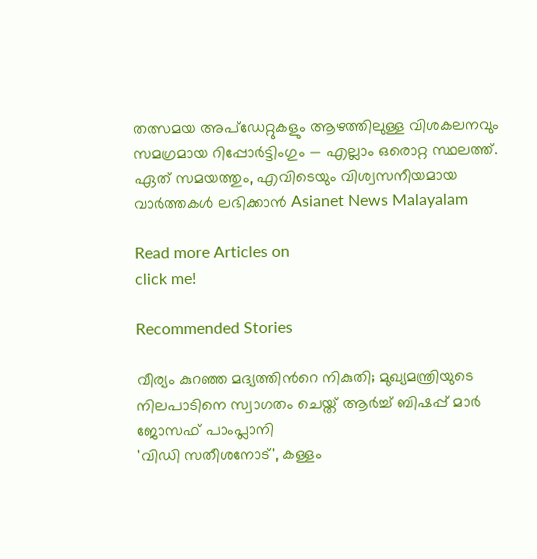തത്സമയ അപ്‌ഡേറ്റുകളും ആഴത്തിലുള്ള വിശകലനവും സമഗ്രമായ റിപ്പോർട്ടിംഗും — എല്ലാം ഒരൊറ്റ സ്ഥലത്ത്. ഏത് സമയത്തും, എവിടെയും വിശ്വസനീയമായ വാർത്തകൾ ലഭിക്കാൻ Asianet News Malayalam

Read more Articles on
click me!

Recommended Stories

വീര്യം കുറഞ്ഞ മദ്യത്തിന്‍റെ നികുതി; മുഖ്യമന്ത്രിയുടെ നിലപാടിനെ സ്വാഗതം ചെയ്ത് ആർച്ച് ബിഷപ്പ് മാർ ജോസഫ് പാംപ്ലാനി
'വിഡി സതീശനോട്', കള്ളം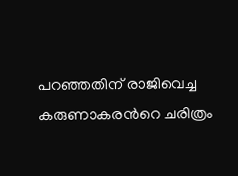പറഞ്ഞതിന് രാജിവെച്ച കരുണാകരന്‍റെ ചരിത്രം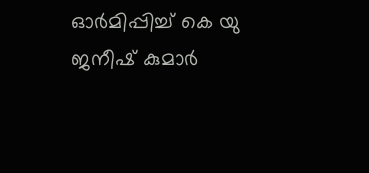ഓർമിപ്പിച്ച് കെ യു ജനീഷ് കുമാർ